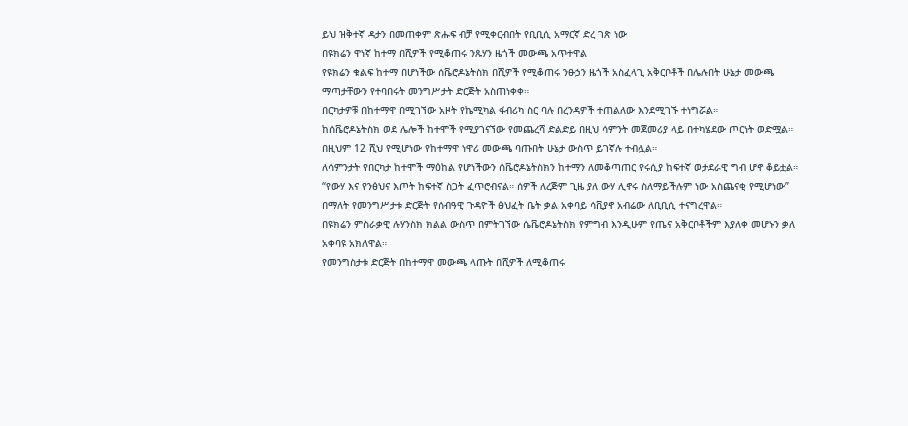ይህ ዝቅተኛ ዳታን በመጠቀም ጽሑፍ ብቻ የሚቀርብበት የቢቢሲ አማርኛ ድረ ገጽ ነው
በዩክሬን ዋነኛ ከተማ በሺዎች የሚቆጠሩ ንጹሃን ዜጎች መውጫ አጥተዋል
የዩክሬን ቁልፍ ከተማ በሆነችው ሰቬሮዶኔትስክ በሺዎች የሚቆጠሩ ንፁኃን ዜጎች አስፈላጊ አቅርቦቶች በሌሉበት ሁኔታ መውጫ ማጣታቸውን የተባበሩት መንግሥታት ድርጅት አስጠነቀቀ።
በርካታዎቹ በከተማዋ በሚገኘው አዞት የኬሚካል ፋብሪካ ስር ባሉ በረንዳዎች ተጠልለው እንደሚገኙ ተነግሯል።
ከሰቬሮዶኔትስክ ወደ ሌሎች ከተሞች የሚያገናኘው የመጨረሻ ድልድይ በዚህ ሳምንት መጀመሪያ ላይ በተካሄደው ጦርነት ወድሟል።
በዚህም 12 ሺህ የሚሆነው የከተማዋ ነዋሪ መውጫ ባጡበት ሁኔታ ውስጥ ይገኛሉ ተብሏል።
ለሳምንታት የበርካታ ከተሞች ማዕከል የሆነችውን ሰቬሮዶኔትስክን ከተማን ለመቆጣጠር የሩሲያ ከፍተኛ ወታደራዊ ግብ ሆኖ ቆይቷል።
“የውሃ እና የንፅህና እጦት ከፍተኛ ስጋት ፈጥሮብናል። ሰዎች ለረጅም ጊዜ ያለ ውሃ ሊኖሩ ስለማይችሉም ነው አስጨናቂ የሚሆነው” በማለት የመንግሥታቱ ድርጅት የሰብዓዊ ጉዳዮች ፅህፈት ቤት ቃል አቀባይ ሳቪያኖ አብሬው ለቢቢሲ ተናግረዋል።
በዩክሬን ምስራቃዊ ሉሃንስክ ክልል ውስጥ በምትገኘው ሴቬሮዶኔትስክ የምግብ እንዲሁም የጤና አቅርቦቶችም እያለቀ መሆኑን ቃለ አቀባዩ አክለዋል።
የመንግስታቱ ድርጅት በከተማዋ መውጫ ላጡት በሺዎች ለሚቆጠሩ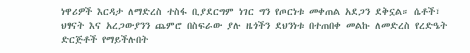ነዋሪዎች እርዳታ ለማድረስ ተስፋ ቢያደርግም ነገር ግን የጦርነቱ መቀጠል አደጋን ደቅኗል። ሴቶች፣ ህፃናት እና አረጋውያንን ጨምሮ በስፍራው ያሉ ዜጎችን ደህንነቱ በተጠበቀ መልኩ ለመድረስ የረድዔት ድርጅቶች የማይችሉበት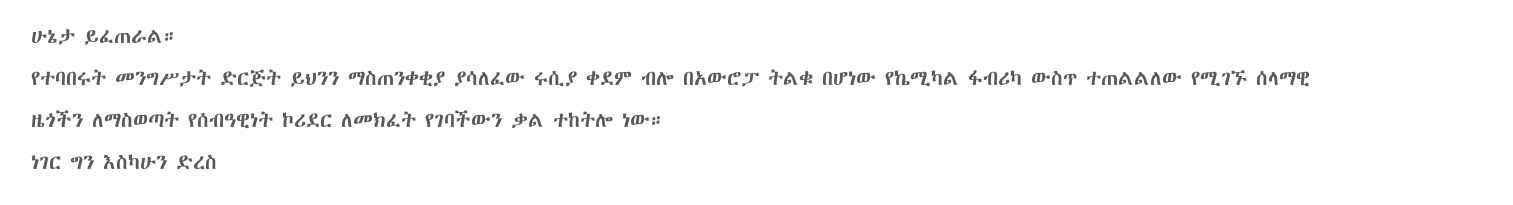ሁኔታ ይፈጠራል።
የተባበሩት መንግሥታት ድርጅት ይህንን ማስጠንቀቂያ ያሳለፈው ሩሲያ ቀደም ብሎ በአውሮፓ ትልቁ በሆነው የኬሚካል ፋብሪካ ውስጥ ተጠልልለው የሚገኙ ሰላማዊ ዜጎችን ለማስወጣት የሰብዓዊነት ኮሪደር ለመክፈት የገባችውን ቃል ተከትሎ ነው።
ነገር ግን እስካሁን ድረስ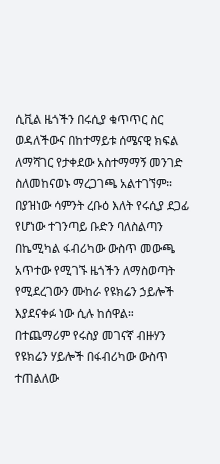ሲቪል ዜጎችን በሩሲያ ቁጥጥር ስር ወዳለችውና በከተማይቱ ሰሜናዊ ክፍል ለማሻገር የታቀደው አስተማማኝ መንገድ ስለመከናወኑ ማረጋገጫ አልተገኘም።
በያዝነው ሳምንት ረቡዕ እለት የሩሲያ ደጋፊ የሆነው ተገንጣይ ቡድን ባለስልጣን በኬሚካል ፋብሪካው ውስጥ መውጫ አጥተው የሚገኙ ዜጎችን ለማስወጣት የሚደረገውን ሙከራ የዩክሬን ኃይሎች እያደናቀፉ ነው ሲሉ ከሰዋል።
በተጨማሪም የሩስያ መገናኛ ብዙሃን የዩክሬን ሃይሎች በፋብሪካው ውስጥ ተጠልለው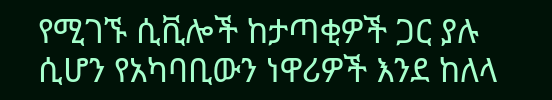የሚገኙ ሲቪሎች ከታጣቂዎች ጋር ያሉ ሲሆን የአካባቢውን ነዋሪዎች እንደ ከለላ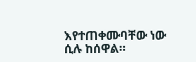እየተጠቀሙባቸው ነው ሲሉ ከሰዋል።